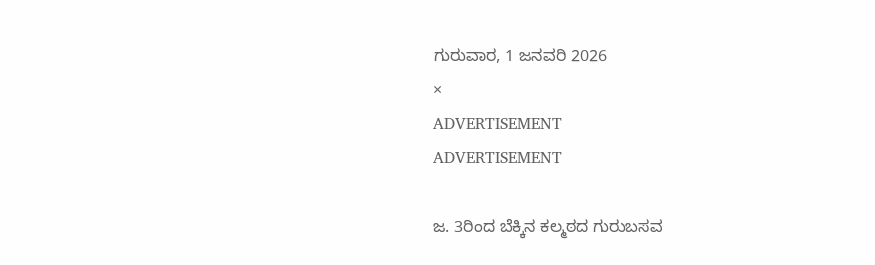ಗುರುವಾರ, 1 ಜನವರಿ 2026
×
ADVERTISEMENT
ADVERTISEMENT

ಜ. 3ರಿಂದ ಬೆಕ್ಕಿನ ಕಲ್ಮಠದ ಗುರುಬಸವ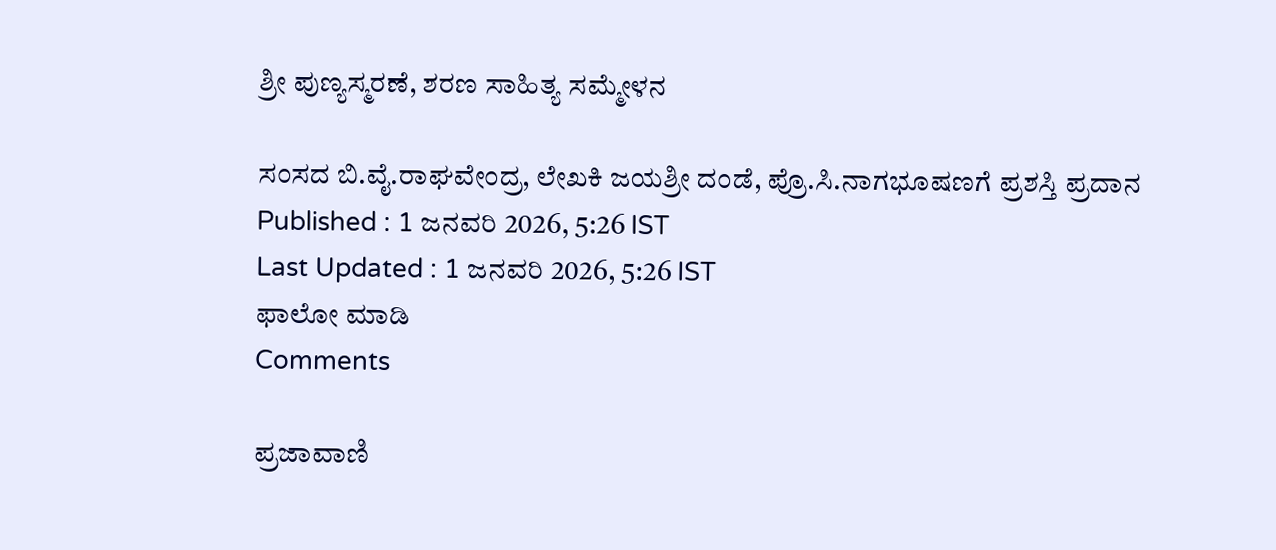ಶ್ರೀ ಪುಣ್ಯಸ್ಮರಣೆ, ಶರಣ ಸಾಹಿತ್ಯ ಸಮ್ಮೇಳನ

ಸಂಸದ ಬಿ.ವೈ.ರಾಘವೇಂದ್ರ, ಲೇಖಕಿ ಜಯಶ್ರೀ ದಂಡೆ, ಪ್ರೊ.ಸಿ.ನಾಗಭೂಷಣಗೆ ಪ್ರಶಸ್ತಿ ಪ್ರದಾನ
Published : 1 ಜನವರಿ 2026, 5:26 IST
Last Updated : 1 ಜನವರಿ 2026, 5:26 IST
ಫಾಲೋ ಮಾಡಿ
Comments

ಪ್ರಜಾವಾಣಿ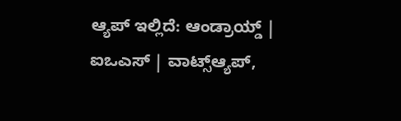ಆ್ಯಪ್ ಇಲ್ಲಿದೆ: ಆಂಡ್ರಾಯ್ಡ್ | ಐಒಎಸ್ | ವಾಟ್ಸ್ಆ್ಯಪ್,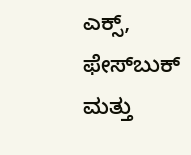ಎಕ್ಸ್, ಫೇಸ್‌ಬುಕ್ ಮತ್ತು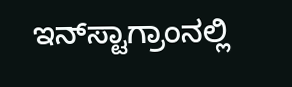ಇನ್‌ಸ್ಟಾಗ್ರಾಂನಲ್ಲಿ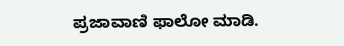ಪ್ರಜಾವಾಣಿ ಫಾಲೋ ಮಾಡಿ.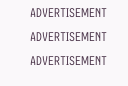ADVERTISEMENT
ADVERTISEMENT
ADVERTISEMENT